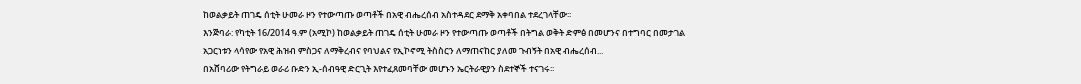ከወልቃይት ጠገዴ ሰቲት ሁመራ ዞን የተውጣጡ ወጣቶች በአዊ ብሔረሰብ አስተዳደር ደማቅ አቀባበል ተደረገላቸው፡፡
እንጅባራ: የካቲት 16/2014 ዓ.ም (አሚኮ) ከወልቃይት ጠገዴ ሰቲት ሁመራ ዞን የተውጣጡ ወጣቶች በትግል ወቅት ድምፅ በመሆንና በተግባር በመታገል አጋርነቱን ላሳየው የአዊ ሕዝብ ምስጋና ለማቅረብና የባህልና የኢኮኖሚ ትስስርን ለማጠናከር ያለመ ጉብኝት በአዊ ብሔረሰብ...
በአሸባሪው የትግራይ ወራሪ ቡድን ኢ-ሰብዓዊ ድርጊት እየተፈጸመባቸው መሆኑን ኤርትራዊያን ስደተኞች ተናገሩ፡፡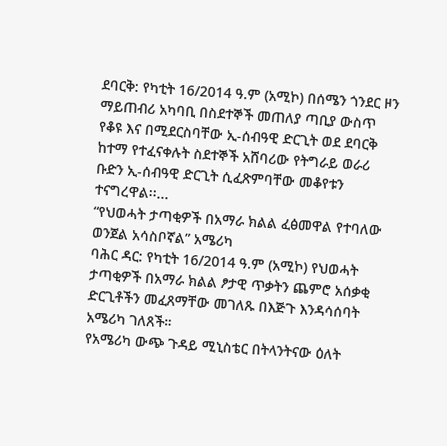ደባርቅ: የካቲት 16/2014 ዓ.ም (አሚኮ) በሰሜን ጎንደር ዞን ማይጠብሪ አካባቢ በስደተኞች መጠለያ ጣቢያ ውስጥ የቆዩ እና በሚደርስባቸው ኢ-ሰብዓዊ ድርጊት ወደ ደባርቅ ከተማ የተፈናቀሉት ስደተኞች አሸባሪው የትግራይ ወራሪ ቡድን ኢ-ሰብዓዊ ድርጊት ሲፈጽምባቸው መቆየቱን ተናግረዋል፡፡...
“የህወሓት ታጣቂዎች በአማራ ክልል ፈፅመዋል የተባለው ወንጀል አሳስቦኛል” አሜሪካ
ባሕር ዳር: የካቲት 16/2014 ዓ.ም (አሚኮ) የህወሓት ታጣቂዎች በአማራ ክልል ፆታዊ ጥቃትን ጨምሮ አሰቃቂ ድርጊቶችን መፈጸማቸው መገለጹ በእጅጉ እንዳሳሰባት አሜሪካ ገለጸች።
የአሜሪካ ውጭ ጉዳይ ሚኒስቴር በትላንትናው ዕለት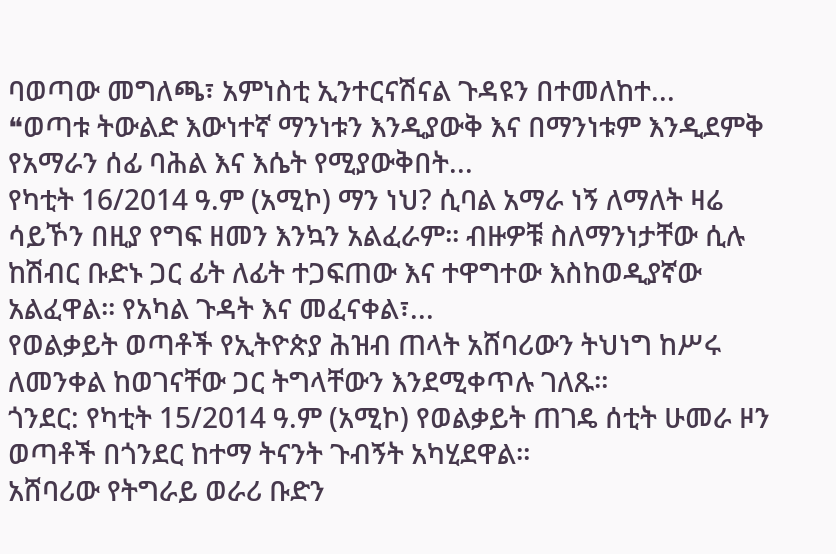ባወጣው መግለጫ፣ አምነስቲ ኢንተርናሽናል ጉዳዩን በተመለከተ...
❝ወጣቱ ትውልድ እውነተኛ ማንነቱን እንዲያውቅ እና በማንነቱም እንዲደምቅ የአማራን ሰፊ ባሕል እና እሴት የሚያውቅበት...
የካቲት 16/2014 ዓ.ም (አሚኮ) ማን ነህ? ሲባል አማራ ነኝ ለማለት ዛሬ ሳይኾን በዚያ የግፍ ዘመን እንኳን አልፈራም፡፡ ብዙዎቹ ስለማንነታቸው ሲሉ ከሽብር ቡድኑ ጋር ፊት ለፊት ተጋፍጠው እና ተዋግተው እስከወዲያኛው አልፈዋል፡፡ የአካል ጉዳት እና መፈናቀል፣...
የወልቃይት ወጣቶች የኢትዮጵያ ሕዝብ ጠላት አሸባሪውን ትህነግ ከሥሩ ለመንቀል ከወገናቸው ጋር ትግላቸውን እንደሚቀጥሉ ገለጹ።
ጎንደር: የካቲት 15/2014 ዓ.ም (አሚኮ) የወልቃይት ጠገዴ ሰቲት ሁመራ ዞን ወጣቶች በጎንደር ከተማ ትናንት ጉብኝት አካሂደዋል።
አሸባሪው የትግራይ ወራሪ ቡድን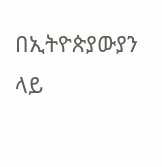በኢትዮጵያውያን ላይ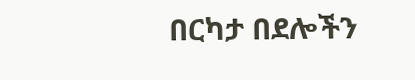በርካታ በደሎችን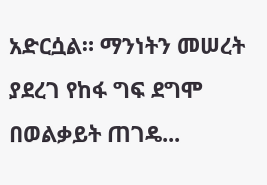አድርሷል። ማንነትን መሠረት ያደረገ የከፋ ግፍ ደግሞ በወልቃይት ጠገዴ...